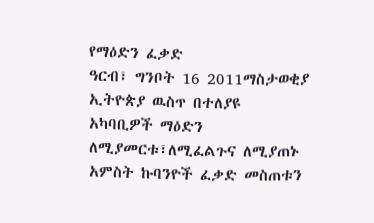የማዕድን ፈቃድ
ዓርብ፣ ግንቦት 16 2011ማስታወቂያ
ኢትዮጵያ ዉስጥ በተለያዩ አካባቢዎች ማዕድን ለሚያመርቱ፣ለሚፈልጉና ለሚያጠኑ አምስት ኩባንዮች ፈቃድ መስጠቱን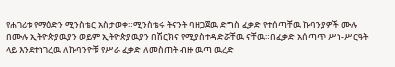የሐገሪቱ የማዕድን ሚንስቴር አስታወቀ።ሚንስቴሩ ትናንት ባዘጋጀዉ ድግስ ፈቃድ የተሰጣቸዉ ኩባንያዎች ሙሉ በሙሉ ኢትዮጵያዉያን ወይም ኢትዮጵያዉያን በሽርክና የሚያስተዳድሯቸዉ ናቸዉ።በፈቃድ አሰጣጥ ሥነ-ሥርዓት ላይ እንደተነገረዉ ለኩባንዮቹ የሥራ ፈቃድ ለመስጠት ብዙ ዉጣ ዉረድ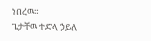ነበረዉ።
ጌታቸዉ ተድላ ኃይለ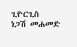ጊዮርጊስ
ነጋሽ መሐመድ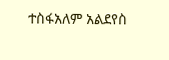ተስፋአለም አልደየስ